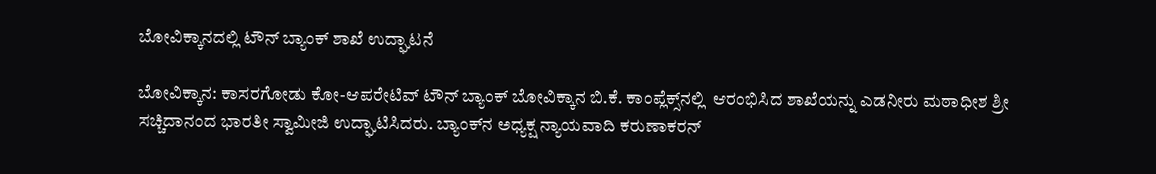ಬೋವಿಕ್ಕಾನದಲ್ಲಿ ಟೌನ್ ಬ್ಯಾಂಕ್ ಶಾಖೆ ಉದ್ಘಾಟನೆ

ಬೋವಿಕ್ಕಾನ: ಕಾಸರಗೋಡು ಕೋ-ಆಪರೇಟಿವ್ ಟೌನ್ ಬ್ಯಾಂಕ್ ಬೋವಿಕ್ಕಾನ ಬಿ.ಕೆ. ಕಾಂಪ್ಲೆಕ್ಸ್‌ನಲ್ಲಿ  ಆರಂಭಿಸಿದ ಶಾಖೆಯನ್ನು ಎಡನೀರು ಮಠಾಧೀಶ ಶ್ರೀ ಸಚ್ಚಿದಾನಂದ ಭಾರತೀ ಸ್ವಾಮೀಜಿ ಉದ್ಘಾಟಿಸಿದರು. ಬ್ಯಾಂಕ್‌ನ ಅಧ್ಯಕ್ಷ ನ್ಯಾಯವಾದಿ ಕರುಣಾಕರನ್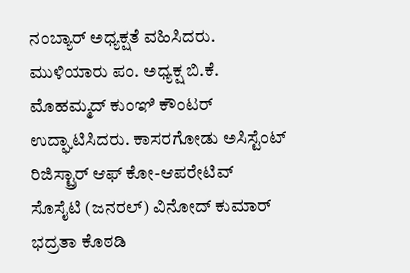ನಂಬ್ಯಾರ್ ಅಧ್ಯಕ್ಷತೆ ವಹಿಸಿದರು. ಮುಳಿಯಾರು ಪಂ. ಅಧ್ಯಕ್ಷ ಬಿ.ಕೆ. ಮೊಹಮ್ಮದ್ ಕುಂಞಿ ಕೌಂಟರ್ ಉದ್ಘಾಟಿಸಿದರು. ಕಾಸರಗೋಡು ಅಸಿಸ್ಟೆಂಟ್ ರಿಜಿಸ್ಟ್ರಾರ್ ಆಫ್ ಕೋ-ಆಪರೇಟಿವ್ ಸೊಸೈಟಿ (ಜನರಲ್) ವಿನೋದ್ ಕುಮಾರ್ ಭದ್ರತಾ ಕೊಠಡಿ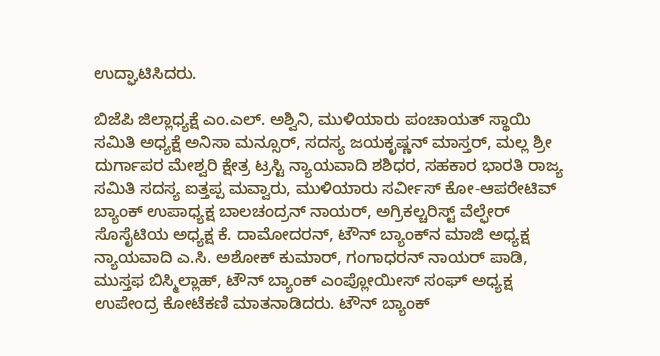ಉದ್ಘಾಟಿಸಿದರು.

ಬಿಜೆಪಿ ಜಿಲ್ಲಾಧ್ಯಕ್ಷೆ ಎಂ.ಎಲ್. ಅಶ್ವಿನಿ, ಮುಳಿಯಾರು ಪಂಚಾಯತ್ ಸ್ಥಾಯಿ ಸಮಿತಿ ಅಧ್ಯಕ್ಷೆ ಅನಿಸಾ ಮನ್ಸೂರ್, ಸದಸ್ಯ ಜಯಕೃಷ್ಣನ್ ಮಾಸ್ತರ್, ಮಲ್ಲ ಶ್ರೀ ದುರ್ಗಾಪರ ಮೇಶ್ವರಿ ಕ್ಷೇತ್ರ ಟ್ರಸ್ಟಿ ನ್ಯಾಯವಾದಿ ಶಶಿಧರ, ಸಹಕಾರ ಭಾರತಿ ರಾಜ್ಯ ಸಮಿತಿ ಸದಸ್ಯ ಐತ್ತಪ್ಪ ಮವ್ವಾರು, ಮುಳಿಯಾರು ಸರ್ವೀಸ್ ಕೋ-ಆಪರೇಟಿವ್ ಬ್ಯಾಂಕ್ ಉಪಾಧ್ಯಕ್ಷ ಬಾಲಚಂದ್ರನ್ ನಾಯರ್, ಅಗ್ರಿಕಲ್ಚರಿಸ್ಟ್ ವೆಲ್ಫೇರ್  ಸೊಸೈಟಿಯ ಅಧ್ಯಕ್ಷ ಕೆ. ದಾಮೋದರನ್, ಟೌನ್ ಬ್ಯಾಂಕ್‌ನ ಮಾಜಿ ಅಧ್ಯಕ್ಷ ನ್ಯಾಯವಾದಿ ಎ.ಸಿ. ಅಶೋಕ್ ಕುಮಾರ್, ಗಂಗಾಧರನ್ ನಾಯರ್ ಪಾಡಿ, ಮುಸ್ತಫ ಬಿಸ್ಮಿಲ್ಲಾಹ್, ಟೌನ್ ಬ್ಯಾಂಕ್ ಎಂಪ್ಲೋಯೀಸ್ ಸಂಘ್ ಅಧ್ಯಕ್ಷ ಉಪೇಂದ್ರ ಕೋಟೆಕಣಿ ಮಾತನಾಡಿದರು. ಟೌನ್ ಬ್ಯಾಂಕ್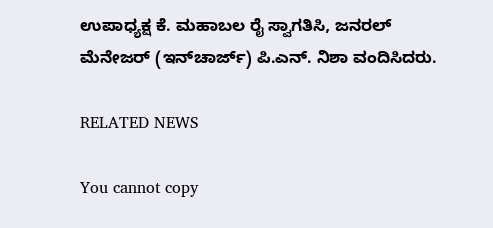ಉಪಾಧ್ಯಕ್ಷ ಕೆ. ಮಹಾಬಲ ರೈ ಸ್ವಾಗತಿಸಿ, ಜನರಲ್ ಮೆನೇಜರ್ (ಇನ್‌ಚಾರ್ಜ್) ಪಿ.ಎನ್. ನಿಶಾ ವಂದಿಸಿದರು.

RELATED NEWS

You cannot copy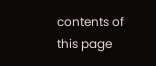contents of this page